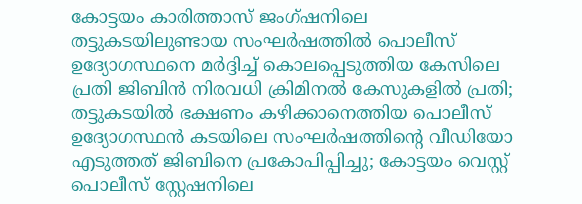കോട്ടയം കാരിത്താസ് ജംഗ്ഷനിലെ തട്ടുകടയിലുണ്ടായ സംഘർഷത്തിൽ പൊലീസ് ഉദ്യോഗസ്ഥനെ മർദ്ദിച്ച് കൊലപ്പെടുത്തിയ കേസിലെ പ്രതി ജിബിൻ നിരവധി ക്രിമിനൽ കേസുകളിൽ പ്രതി; തട്ടുകടയിൽ ഭക്ഷണം കഴിക്കാനെത്തിയ പൊലീസ് ഉദ്യോഗസ്ഥൻ കടയിലെ സംഘർഷത്തിൻ്റെ വീഡിയോ എടുത്തത് ജിബിനെ പ്രകോപിപ്പിച്ചു; കോട്ടയം വെസ്റ്റ് പൊലീസ് സ്റ്റേഷനിലെ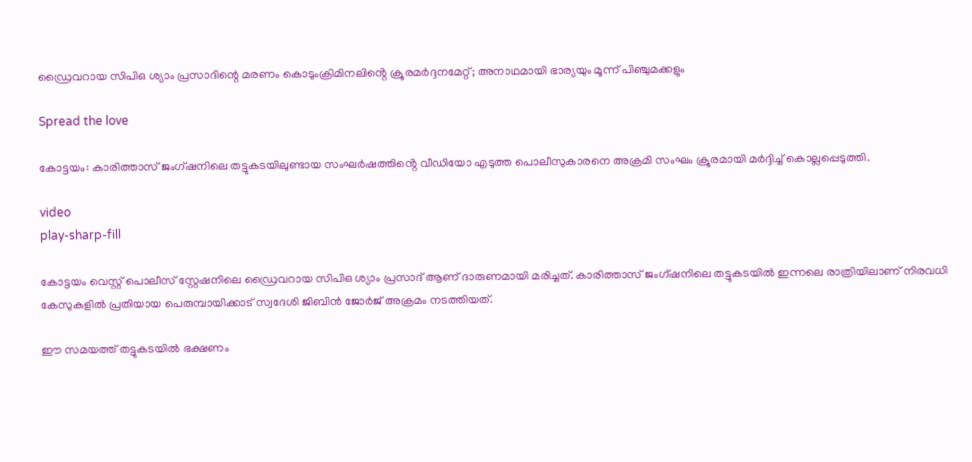ഡ്രൈവറായ സിപിഒ ശ്യാം പ്രസാദിന്റെ മരണം കൊടുംക്രിമിനലിൻ്റെ ക്രൂരമർദ്ദനമേറ്റ്; അനാഥമായി ഭാര്യയും മൂന്ന് പിഞ്ചുമക്കളും

Spread the love

കോട്ടയം: കാരിത്താസ് ജംഗ്ഷനിലെ തട്ടുകടയിലുണ്ടായ സംഘര്‍ഷത്തിൻ്റെ വീഡിയോ എടുത്ത പൊലീസുകാരനെ അക്രമി സംഘം ക്രൂരമായി മർദ്ദിച്ച് കൊല്ലപ്പെടുത്തി.

video
play-sharp-fill

കോട്ടയം വെസ്റ്റ് പൊലീസ് സ്റ്റേഷനിലെ ഡ്രൈവറായ സിപിഒ ശ്യാം പ്രസാദ് ആണ് ദാരുണമായി മരിച്ചത്. കാരിത്താസ് ജംഗ്ഷനിലെ തട്ടുകടയിൽ ഇന്നലെ രാത്രിയിലാണ് നിരവധി കേസുകളിൽ പ്രതിയായ പെരുമ്പായിക്കാട് സ്വദേശി ജിബിൻ ജോർജ് അക്രമം നടത്തിയത്.

ഈ സമയത്ത് തട്ടുകടയിൽ ഭക്ഷണം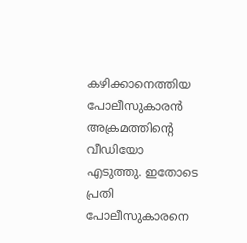കഴിക്കാനെത്തിയ പോലീസുകാരൻ അക്രമത്തിൻ്റെ വീഡിയോ എടുത്തു. ഇതോടെ പ്രതി പോലീസുകാരനെ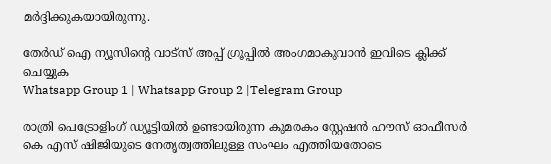മർദ്ദിക്കുകയായിരുന്നു.

തേർഡ് ഐ ന്യൂസിന്റെ വാട്സ് അപ്പ് ഗ്രൂപ്പിൽ അംഗമാകുവാൻ ഇവിടെ ക്ലിക്ക് ചെയ്യുക
Whatsapp Group 1 | Whatsapp Group 2 |Telegram Group

രാത്രി പെട്രോളിംഗ് ഡ്യൂട്ടിയിൽ ഉണ്ടായിരുന്ന കുമരകം സ്റ്റേഷൻ ഹൗസ് ഓഫീസർ കെ എസ് ഷിജിയുടെ നേതൃത്വത്തിലുള്ള സംഘം എത്തിയതോടെ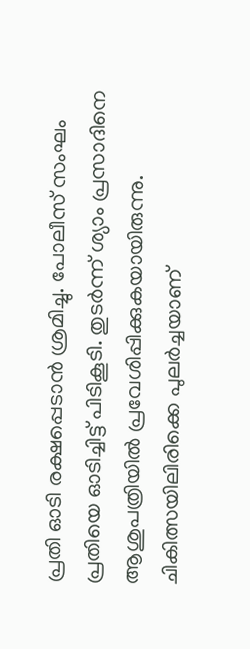പ്രതി ഓടി രക്ഷപ്പെടാൻ ശ്രമിച്ചു. പോലീസ് സംഘം പ്രതിയെ ഓടിച്ചിട്ട് പിടികൂടി. തുടർന്ന് ശ്യാം പ്രസാദിനെ ആശുപത്രിയിൽ പ്രവേശിപ്പിക്കുകയായിരുന്നു. ചികിത്സയിലിരിക്കെ പുലർച്ചയാണ്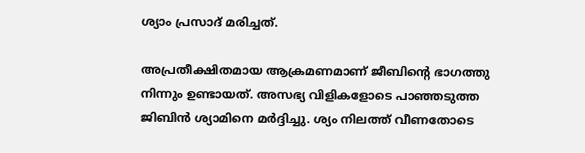ശ്യാം പ്രസാദ് മരിച്ചത്.

അപ്രതീക്ഷിതമായ ആക്രമണമാണ് ജീബിന്റെ ഭാഗത്തു നിന്നും ഉണ്ടായത്. അസഭ്യ വിളികളോടെ പാഞ്ഞടുത്ത ജിബിൻ ശ്യാമിനെ മർദ്ദിച്ചു. ശ്യം നിലത്ത് വീണതോടെ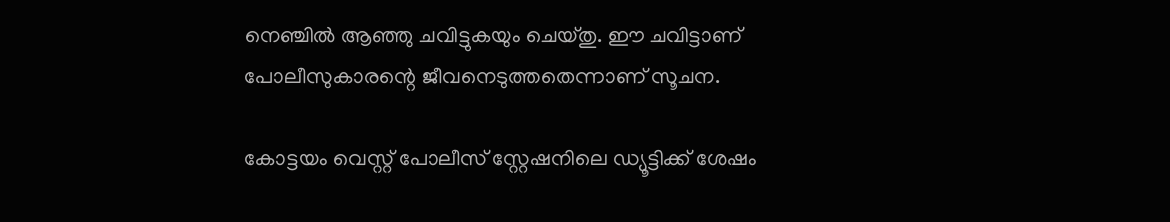നെഞ്ചിൽ ആഞ്ഞു ചവിട്ടുകയും ചെയ്തു. ഈ ചവിട്ടാണ് പോലീസുകാരന്റെ ജീവനെടുത്തതെന്നാണ് സൂചന.

കോട്ടയം വെസ്റ്റ് പോലീസ് സ്റ്റേഷനിലെ ഡ്യൂട്ടിക്ക് ശേഷം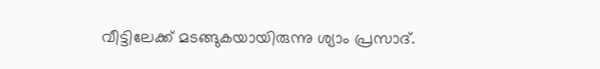വീട്ടിലേക്ക് മടങ്ങുകയായിരുന്നു ശ്യാം പ്രസാദ്.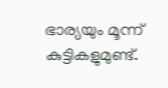ഭാര്യയും മൂന്ന് കുട്ടികളുമുണ്ട്.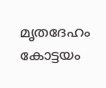മൃതദേഹം കോട്ടയം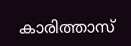കാരിത്താസ്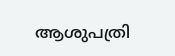ആശുപത്രി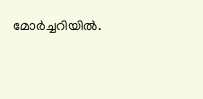മോർച്ചറിയിൽ.